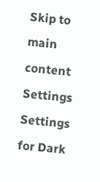Skip to main content
Settings Settings for Dark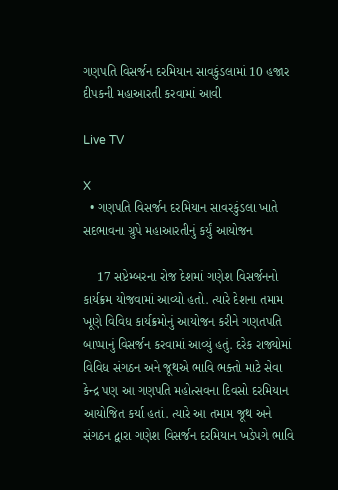ગણપતિ વિસર્જન દરમિયાન સાવકુંડલામાં 10 હજાર દીપકની મહાઆરતી કરવામાં આવી

Live TV

X
  • ગણપતિ વિસર્જન દરમિયાન સાવરકુંડલા ખાતે સદભાવના ગ્રુપે મહાઆરતીનું કર્યું આયોજન

    17 સપ્ટેમ્બરના રોજ દેશમાં ગણેશ વિસર્જનનો કાર્યક્રમ યોજવામાં આવ્યો હતો. ત્યારે દેશના તમામ ખૂણે વિવિધ કાર્યક્રમોનું આયોજન કરીને ગણતપતિ બાપ્પાનું વિસર્જન કરવામાં આવ્યું હતું. દરેક રાજ્યોમાં વિવિધ સંગઠન અને જૂથએ ભાવિ ભક્તો માટે સેવા કેન્દ્ર પણ આ ગણપતિ મહોત્સવના દિવસો દરમિયાન આયોજિત કર્યા હતાં. ત્યારે આ તમામ જૂથ અને સંગઠન દ્વારા ગણેશ વિસર્જન દરમિયાન ખડેપગે ભાવિ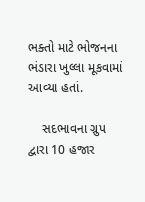ભક્તો માટે ભોજનના ભંડારા ખુલ્લા મૂકવામાં આવ્યા હતાં.

    સદભાવના ગ્રુપ દ્વારા 10 હજાર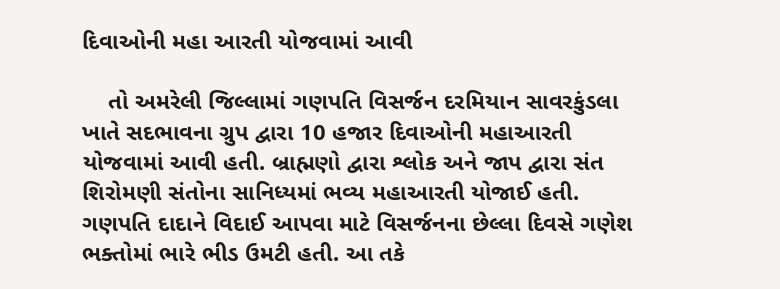દિવાઓની મહા આરતી યોજવામાં આવી

    તો અમરેલી જિલ્લામાં ગણપતિ વિસર્જન દરમિયાન સાવરકુંડલા ખાતે સદભાવના ગ્રુપ દ્વારા 10 હજાર દિવાઓની મહાઆરતી યોજવામાં આવી હતી. બ્રાહ્મણો દ્વારા શ્લોક અને જાપ દ્વારા સંત શિરોમણી સંતોના સાનિધ્યમાં ભવ્ય મહાઆરતી યોજાઈ હતી. ગણપતિ દાદાને વિદાઈ આપવા માટે વિસર્જનના છેલ્લા દિવસે ગણેશ ભક્તોમાં ભારે ભીડ ઉમટી હતી. આ તકે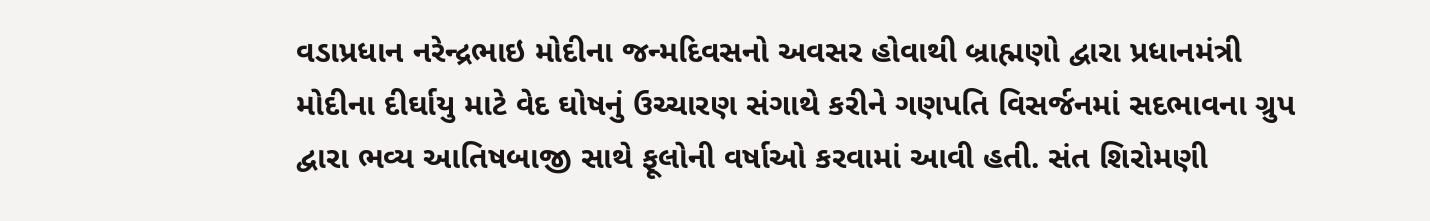વડાપ્રધાન નરેન્દ્રભાઇ મોદીના જન્મદિવસનો અવસર હોવાથી બ્રાહ્મણો દ્વારા પ્રધાનમંત્રી મોદીના દીર્ઘાયુ માટે વેદ ઘોષનું ઉચ્ચારણ સંગાથે કરીને ગણપતિ વિસર્જનમાં સદભાવના ગ્રુપ દ્વારા ભવ્ય આતિષબાજી સાથે ફૂલોની વર્ષાઓ કરવામાં આવી હતી. સંત શિરોમણી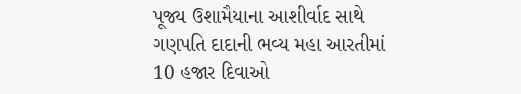પૂજ્ય ઉશામૈયાના આશીર્વાદ સાથે ગણપતિ દાદાની ભવ્ય મહા આરતીમાં 10 હજાર દિવાઓ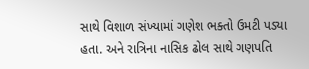સાથે વિશાળ સંખ્યામાં ગણેશ ભક્તો ઉમટી પડ્યા હતા. અને રાત્રિના નાસિક ઢોલ સાથે ગણપતિ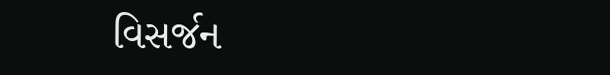વિસર્જન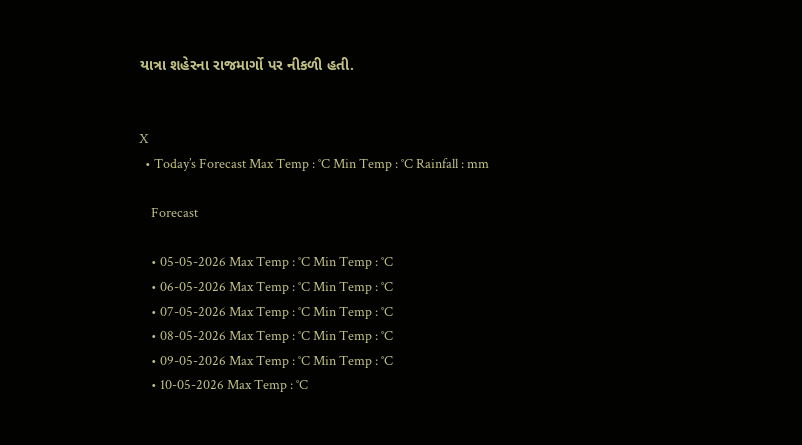યાત્રા શહેરના રાજમાર્ગો પર નીકળી હતી.


X
  • Today’s Forecast Max Temp : °C Min Temp : °C Rainfall : mm

    Forecast

    • 05-05-2026 Max Temp : °C Min Temp : °C
    • 06-05-2026 Max Temp : °C Min Temp : °C
    • 07-05-2026 Max Temp : °C Min Temp : °C
    • 08-05-2026 Max Temp : °C Min Temp : °C
    • 09-05-2026 Max Temp : °C Min Temp : °C
    • 10-05-2026 Max Temp : °C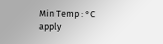Min Temp : °C
apply